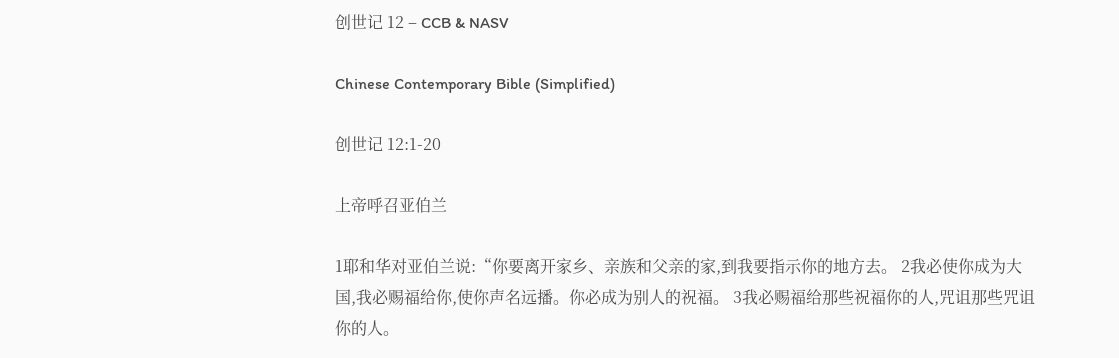创世记 12 – CCB & NASV

Chinese Contemporary Bible (Simplified)

创世记 12:1-20

上帝呼召亚伯兰

1耶和华对亚伯兰说:“你要离开家乡、亲族和父亲的家,到我要指示你的地方去。 2我必使你成为大国,我必赐福给你,使你声名远播。你必成为别人的祝福。 3我必赐福给那些祝福你的人,咒诅那些咒诅你的人。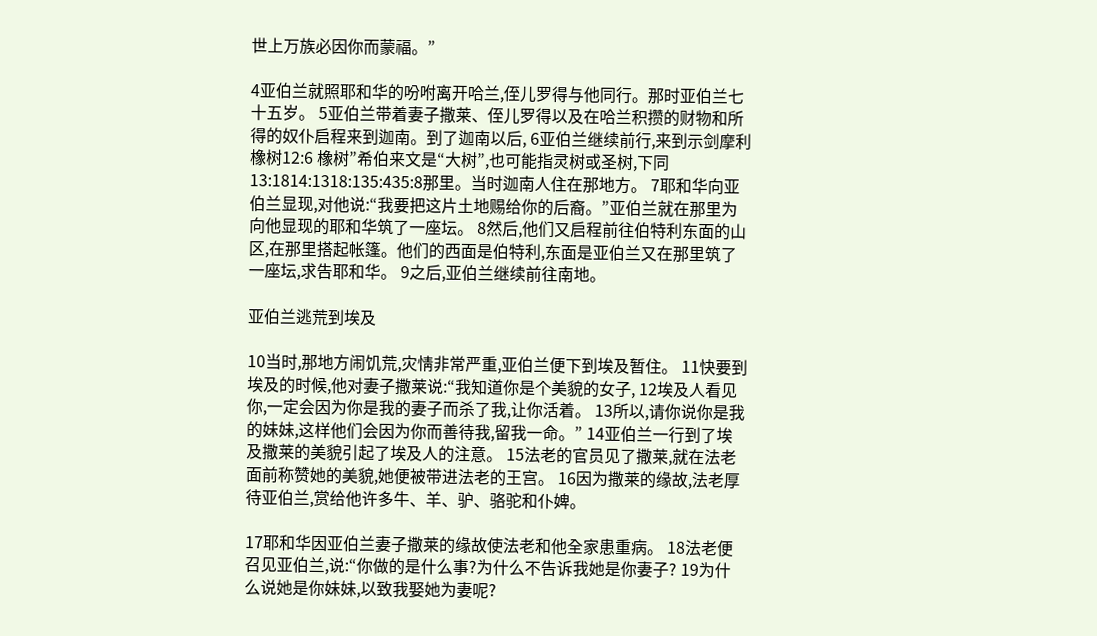世上万族必因你而蒙福。”

4亚伯兰就照耶和华的吩咐离开哈兰,侄儿罗得与他同行。那时亚伯兰七十五岁。 5亚伯兰带着妻子撒莱、侄儿罗得以及在哈兰积攒的财物和所得的奴仆启程来到迦南。到了迦南以后, 6亚伯兰继续前行,来到示剑摩利橡树12:6 橡树”希伯来文是“大树”,也可能指灵树或圣树,下同13:1814:1318:135:435:8那里。当时迦南人住在那地方。 7耶和华向亚伯兰显现,对他说:“我要把这片土地赐给你的后裔。”亚伯兰就在那里为向他显现的耶和华筑了一座坛。 8然后,他们又启程前往伯特利东面的山区,在那里搭起帐篷。他们的西面是伯特利,东面是亚伯兰又在那里筑了一座坛,求告耶和华。 9之后,亚伯兰继续前往南地。

亚伯兰逃荒到埃及

10当时,那地方闹饥荒,灾情非常严重,亚伯兰便下到埃及暂住。 11快要到埃及的时候,他对妻子撒莱说:“我知道你是个美貌的女子, 12埃及人看见你,一定会因为你是我的妻子而杀了我,让你活着。 13所以,请你说你是我的妹妹,这样他们会因为你而善待我,留我一命。” 14亚伯兰一行到了埃及撒莱的美貌引起了埃及人的注意。 15法老的官员见了撒莱,就在法老面前称赞她的美貌,她便被带进法老的王宫。 16因为撒莱的缘故,法老厚待亚伯兰,赏给他许多牛、羊、驴、骆驼和仆婢。

17耶和华因亚伯兰妻子撒莱的缘故使法老和他全家患重病。 18法老便召见亚伯兰,说:“你做的是什么事?为什么不告诉我她是你妻子? 19为什么说她是你妹妹,以致我娶她为妻呢?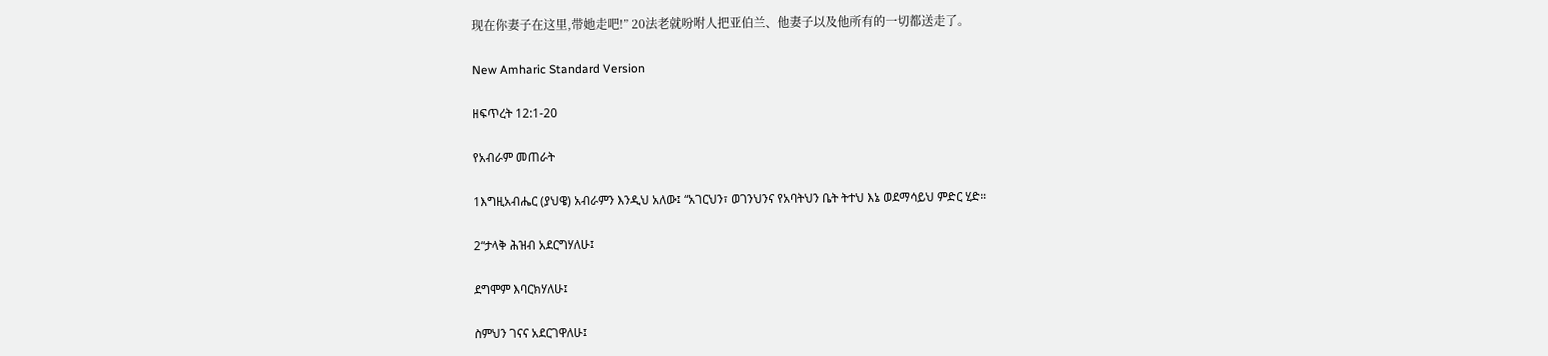现在你妻子在这里,带她走吧!” 20法老就吩咐人把亚伯兰、他妻子以及他所有的一切都送走了。

New Amharic Standard Version

ዘፍጥረት 12:1-20

የአብራም መጠራት

1እግዚአብሔር (ያህዌ) አብራምን እንዲህ አለው፤ “አገርህን፣ ወገንህንና የአባትህን ቤት ትተህ እኔ ወደማሳይህ ምድር ሂድ።

2“ታላቅ ሕዝብ አደርግሃለሁ፤

ደግሞም እባርክሃለሁ፤

ስምህን ገናና አደርገዋለሁ፤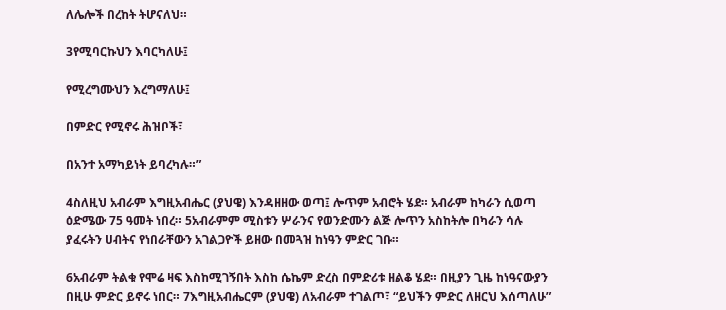ለሌሎች በረከት ትሆናለህ።

3የሚባርኩህን እባርካለሁ፤

የሚረግሙህን እረግማለሁ፤

በምድር የሚኖሩ ሕዝቦች፣

በአንተ አማካይነት ይባረካሉ።”

4ስለዚህ አብራም እግዚአብሔር (ያህዌ) እንዳዘዘው ወጣ፤ ሎጥም አብሮት ሄደ። አብራም ከካራን ሲወጣ ዕድሜው 75 ዓመት ነበረ። 5አብራምም ሚስቱን ሦራንና የወንድሙን ልጅ ሎጥን አስከትሎ በካራን ሳሉ ያፈሩትን ሀብትና የነበራቸውን አገልጋዮች ይዘው በመጓዝ ከነዓን ምድር ገቡ።

6አብራም ትልቁ የሞሬ ዛፍ እስከሚገኝበት እስከ ሴኬም ድረስ በምድሪቱ ዘልቆ ሄደ። በዚያን ጊዜ ከነዓናውያን በዚሁ ምድር ይኖሩ ነበር። 7እግዚአብሔርም (ያህዌ) ለአብራም ተገልጦ፣ “ይህችን ምድር ለዘርህ እሰጣለሁ”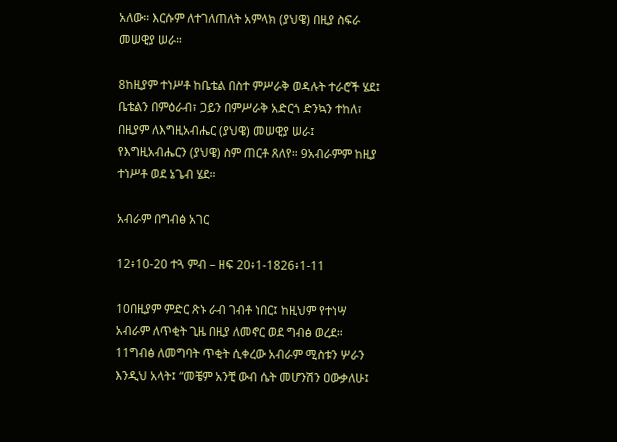አለው። እርሱም ለተገለጠለት አምላክ (ያህዌ) በዚያ ስፍራ መሠዊያ ሠራ።

8ከዚያም ተነሥቶ ከቤቴል በስተ ምሥራቅ ወዳሉት ተራሮች ሄደ፤ ቤቴልን በምዕራብ፣ ጋይን በምሥራቅ አድርጎ ድንኳን ተከለ፣ በዚያም ለእግዚአብሔር (ያህዌ) መሠዊያ ሠራ፤ የእግዚአብሔርን (ያህዌ) ስም ጠርቶ ጸለየ። 9አብራምም ከዚያ ተነሥቶ ወደ ኔጌብ ሄደ።

አብራም በግብፅ አገር

12፥10-20 ተጓ ምብ – ዘፍ 20፥1-1826፥1-11

10በዚያም ምድር ጽኑ ራብ ገብቶ ነበር፤ ከዚህም የተነሣ አብራም ለጥቂት ጊዜ በዚያ ለመኖር ወደ ግብፅ ወረደ። 11ግብፅ ለመግባት ጥቂት ሲቀረው አብራም ሚስቱን ሦራን እንዲህ አላት፤ “መቼም አንቺ ውብ ሴት መሆንሽን ዐውቃለሁ፤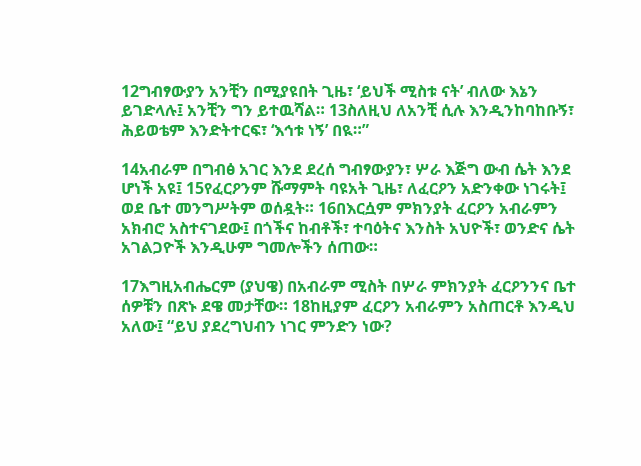12ግብፃውያን አንቺን በሚያዩበት ጊዜ፣ ‘ይህች ሚስቱ ናት’ ብለው እኔን ይገድላሉ፤ አንቺን ግን ይተዉሻል። 13ስለዚህ ለአንቺ ሲሉ እንዲንከባከቡኝ፣ ሕይወቴም እንድትተርፍ፣ ‘እኅቱ ነኝ’ በዪ።”

14አብራም በግብፅ አገር እንደ ደረሰ ግብፃውያን፣ ሦራ እጅግ ውብ ሴት እንደ ሆነች አዩ፤ 15የፈርዖንም ሹማምት ባዩአት ጊዜ፣ ለፈርዖን አድንቀው ነገሩት፤ ወደ ቤተ መንግሥትም ወሰዷት። 16በእርሷም ምክንያት ፈርዖን አብራምን አክብሮ አስተናገደው፤ በጎችና ከብቶች፣ ተባዕትና እንስት አህዮች፣ ወንድና ሴት አገልጋዮች እንዲሁም ግመሎችን ሰጠው።

17እግዚአብሔርም (ያህዌ) በአብራም ሚስት በሦራ ምክንያት ፈርዖንንና ቤተ ሰዎቹን በጽኑ ደዌ መታቸው። 18ከዚያም ፈርዖን አብራምን አስጠርቶ እንዲህ አለው፤ “ይህ ያደረግህብን ነገር ምንድን ነው?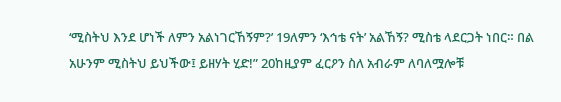‘ሚስትህ እንደ ሆነች ለምን አልነገርኸኝም?’ 19ለምን ‘እኅቴ ናት’ አልኸኝ? ሚስቴ ላደርጋት ነበር። በል አሁንም ሚስትህ ይህችው፤ ይዘሃት ሂድ!” 20ከዚያም ፈርዖን ስለ አብራም ለባለሟሎቹ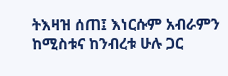ትእዛዝ ሰጠ፤ እነርሱም አብራምን ከሚስቱና ከንብረቱ ሁሉ ጋር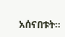አሰናበቱት።